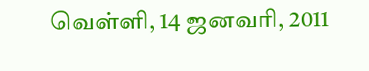வெள்ளி, 14 ஜனவரி, 2011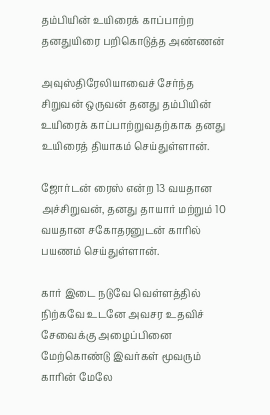தம்பியின் உயிரைக் காப்பாற்ற தனதுயிரை பறிகொடுத்த அண்ணன்

அவுஸ்திரேலியாவைச் சேர்ந்த சிறுவன் ஒருவன் தனது தம்பியின் உயிரைக் காப்பாற்றுவதற்காக தனது உயிரைத் தியாகம் செய்துள்ளான்.

ஜோர்டன் ரைஸ் என்ற 13 வயதான அச்சிறுவன், தனது தாயார் மற்றும் 10 வயதான சகோதரனுடன் காரில் பயணம் செய்துள்ளான்.

கார் இடை நடுவே வெள்ளத்தில் நிற்கவே உடனே அவசர உதவிச் சேவைக்கு அழைப்பினை மேற்கொண்டு இவர்கள் மூவரும் காரின் மேலே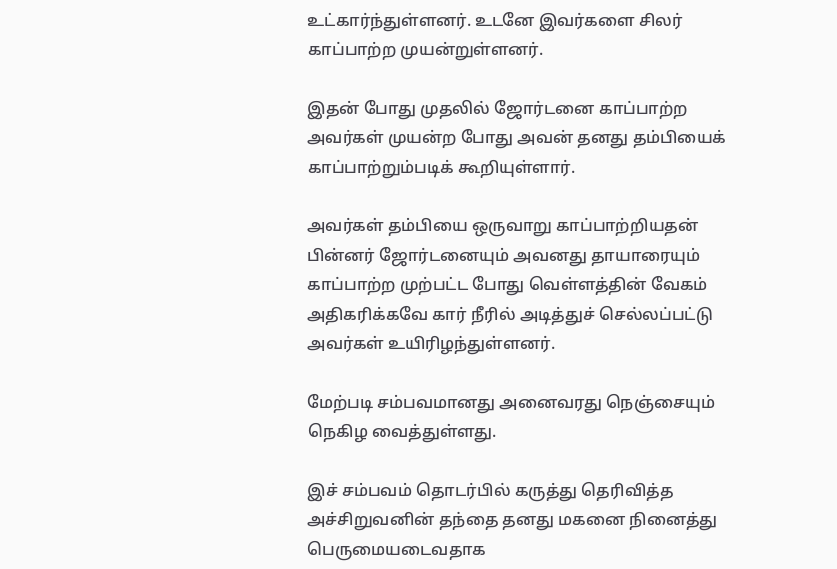உட்கார்ந்துள்ளனர். உடனே இவர்களை சிலர் காப்பாற்ற முயன்றுள்ளனர்.

இதன் போது முதலில் ஜோர்டனை காப்பாற்ற அவர்கள் முயன்ற போது அவன் தனது தம்பியைக் காப்பாற்றும்படிக் கூறியுள்ளார்.

அவர்கள் தம்பியை ஒருவாறு காப்பாற்றியதன் பின்னர் ஜோர்டனையும் அவனது தாயாரையும் காப்பாற்ற முற்பட்ட போது வெள்ளத்தின் வேகம் அதிகரிக்கவே கார் நீரில் அடித்துச் செல்லப்பட்டு அவர்கள் உயிரிழந்துள்ளனர்.

மேற்படி சம்பவமானது அனைவரது நெஞ்சையும் நெகிழ வைத்துள்ளது.

இச் சம்பவம் தொடர்பில் கருத்து தெரிவித்த அச்சிறுவனின் தந்தை தனது மகனை நினைத்து பெருமையடைவதாக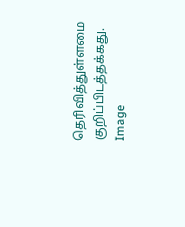தெரிவித்துள்ளமை குறிப்பிடத்தக்கது.
Image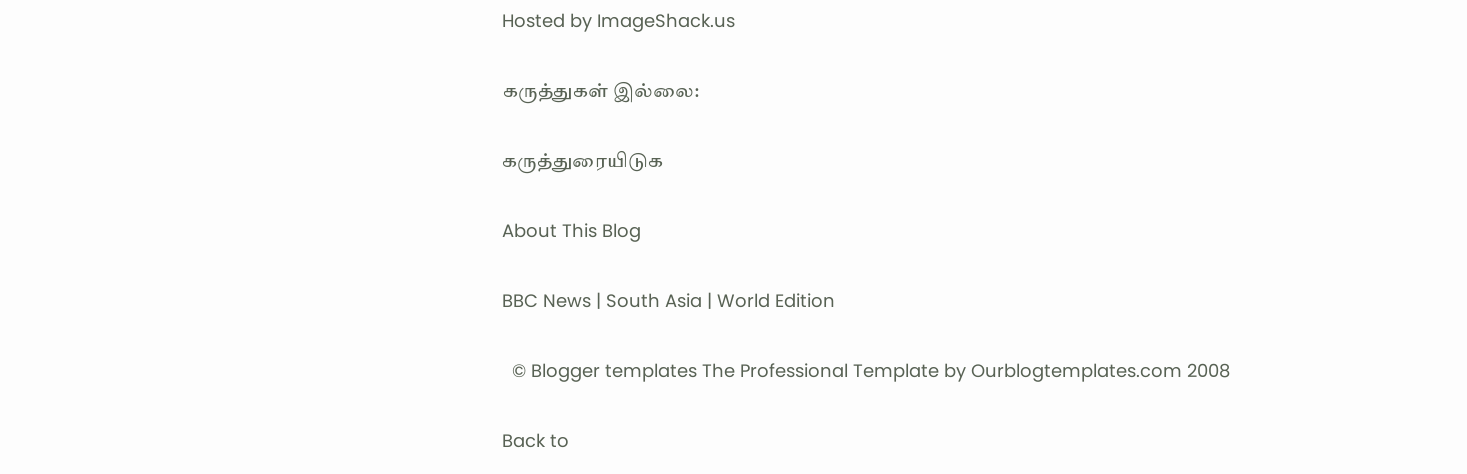Hosted by ImageShack.us

கருத்துகள் இல்லை:

கருத்துரையிடுக

About This Blog

BBC News | South Asia | World Edition

  © Blogger templates The Professional Template by Ourblogtemplates.com 2008

Back to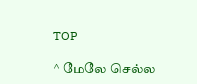TOP

^ மேலே செல்ல